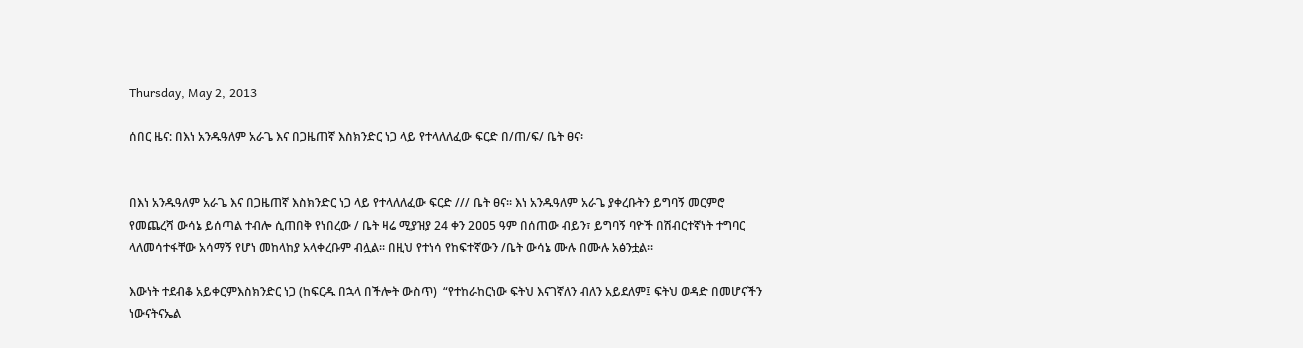Thursday, May 2, 2013

ሰበር ዜና: በእነ አንዱዓለም አራጌ እና በጋዜጠኛ እስክንድር ነጋ ላይ የተላለለፈው ፍርድ በ/ጠ/ፍ/ ቤት ፀና፡


በእነ አንዱዓለም አራጌ እና በጋዜጠኛ እስክንድር ነጋ ላይ የተላለለፈው ፍርድ /// ቤት ፀና፡፡ እነ አንዱዓለም አራጌ ያቀረቡትን ይግባኝ መርምሮ የመጨረሻ ውሳኔ ይሰጣል ተብሎ ሲጠበቅ የነበረው / ቤት ዛሬ ሚያዝያ 24 ቀን 2ዐዐ5 ዓም በሰጠው ብይን፣ ይግባኝ ባዮች በሽብርተኛነት ተግባር ላለመሳተፋቸው አሳማኝ የሆነ መከላከያ አላቀረቡም ብሏል፡፡ በዚህ የተነሳ የከፍተኛውን /ቤት ውሳኔ ሙሉ በሙሉ አፅንቷል፡፡

እውነት ተደብቆ አይቀርምእስክንድር ነጋ (ከፍርዱ በኋላ በችሎት ውስጥ)  “የተከራከርነው ፍትህ እናገኛለን ብለን አይደለም፤ ፍትህ ወዳድ በመሆናችን ነውናትናኤል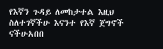የእኛን ጉዳይ ለመከታተል እዚህ ስለተገኛችሁ እናንተ የእኛ ጀግኖች ናችሁአበበ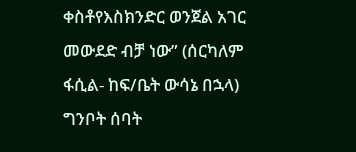ቀስቶየእስክንድር ወንጀል አገር መውደድ ብቻ ነው” (ሰርካለም ፋሲል- ከፍ/ቤት ውሳኔ በኋላ)
ግንቦት ሰባት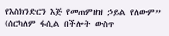የእስክንድርን እጅ የመጠምዘዝ ኃይል የለውም” (ሰርካለም ፋሲል በችሎት ውስጥ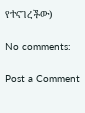የተናገረችው)

No comments:

Post a Comment